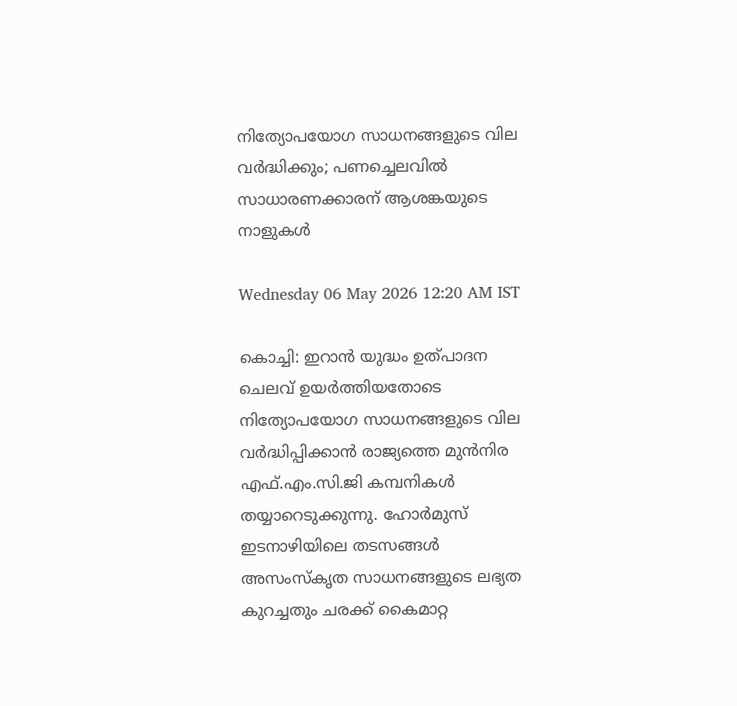നിത്യോപയോഗ സാധനങ്ങളുടെ വില വര്‍ദ്ധിക്കും; പണച്ചെലവില്‍ സാധാരണക്കാരന് ആശങ്കയുടെ നാളുകള്‍

Wednesday 06 May 2026 12:20 AM IST

കൊച്ചി: ഇറാന്‍ യുദ്ധം ഉത്പാദന ചെലവ് ഉയര്‍ത്തിയതോടെ നിത്യോപയോഗ സാധനങ്ങളുടെ വില വര്‍ദ്ധിപ്പിക്കാന്‍ രാജ്യത്തെ മുന്‍നിര എഫ്.എം.സി.ജി കമ്പനികള്‍ തയ്യാറെടുക്കുന്നു. ഹോര്‍മുസ് ഇടനാഴിയിലെ തടസങ്ങള്‍ അസംസ്‌കൃത സാധനങ്ങളുടെ ലഭ്യത കുറച്ചതും ചരക്ക് കൈമാറ്റ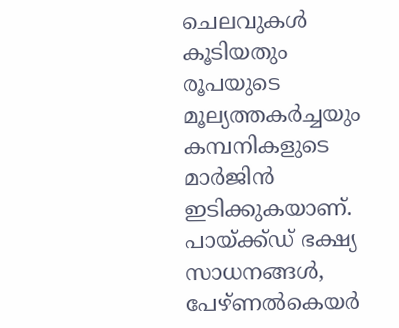ചെലവുകള്‍ കൂടിയതും രൂപയുടെ മൂല്യത്തകര്‍ച്ചയും കമ്പനികളുടെ മാര്‍ജിന്‍ ഇടിക്കുകയാണ്. പായ്ക്ക്ഡ് ഭക്ഷ്യ സാധനങ്ങള്‍, പേഴ്ണല്‍കെയര്‍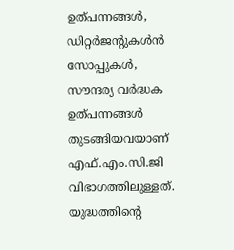ഉത്പന്നങ്ങള്‍, ഡിറ്റര്‍ജന്റുകള്‍ന്‍ സോപ്പുകള്‍, സൗന്ദര്യ വര്‍ദ്ധക ഉത്പന്നങ്ങള്‍ തുടങ്ങിയവയാണ് എഫ്.എം.സി.ജി വിഭാഗത്തിലുള്ളത്. യുദ്ധത്തിന്റെ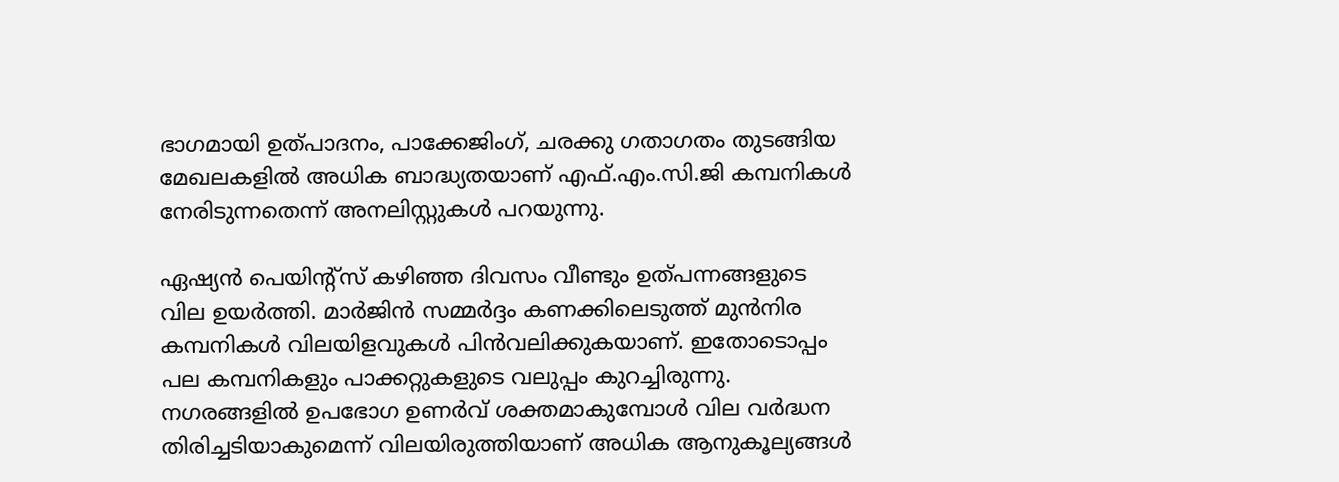ഭാഗമായി ഉത്പാദനം, പാക്കേജിംഗ്, ചരക്കു ഗതാഗതം തുടങ്ങിയ മേഖലകളില്‍ അധിക ബാദ്ധ്യതയാണ് എഫ്.എം.സി.ജി കമ്പനികള്‍ നേരിടുന്നതെന്ന് അനലിസ്റ്റുകള്‍ പറയുന്നു.

ഏഷ്യന്‍ പെയിന്റ്സ് കഴിഞ്ഞ ദിവസം വീണ്ടും ഉത്പന്നങ്ങളുടെ വില ഉയര്‍ത്തി. മാര്‍ജിന്‍ സമ്മര്‍ദ്ദം കണക്കിലെടുത്ത് മുന്‍നിര കമ്പനികള്‍ വിലയിളവുകള്‍ പിന്‍വലിക്കുകയാണ്. ഇതോടൊപ്പം പല കമ്പനികളും പാക്കറ്റുകളുടെ വലുപ്പം കുറച്ചിരുന്നു. നഗരങ്ങളില്‍ ഉപഭോഗ ഉണര്‍വ് ശക്തമാകുമ്പോള്‍ വില വര്‍ദ്ധന തിരിച്ചടിയാകുമെന്ന് വിലയിരുത്തിയാണ് അധിക ആനുകൂല്യങ്ങള്‍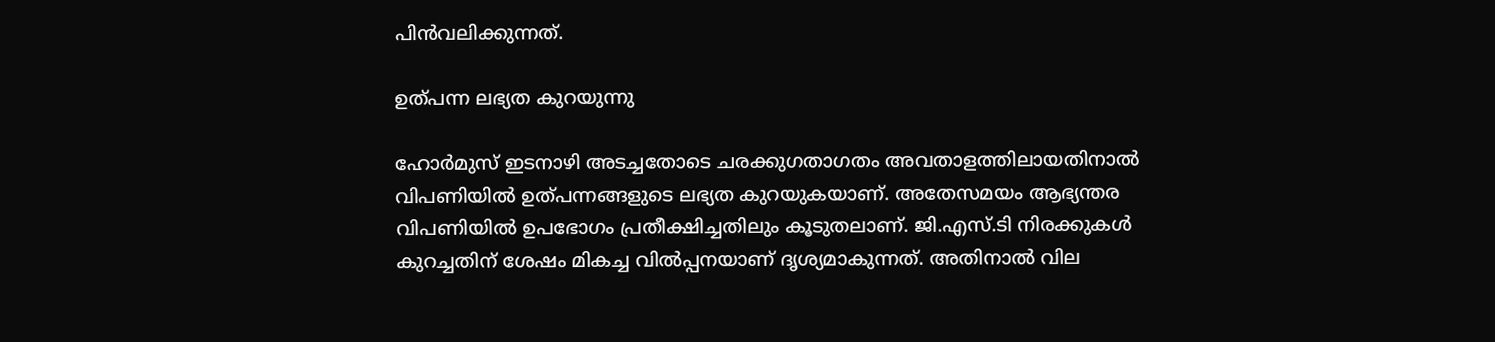പിന്‍വലിക്കുന്നത്.

ഉത്പന്ന ലഭ്യത കുറയുന്നു

ഹോര്‍മുസ് ഇടനാഴി അടച്ചതോടെ ചരക്കുഗതാഗതം അവതാളത്തിലായതിനാല്‍ വിപണിയില്‍ ഉത്പന്നങ്ങളുടെ ലഭ്യത കുറയുകയാണ്. അതേസമയം ആഭ്യന്തര വിപണിയില്‍ ഉപഭോഗം പ്രതീക്ഷിച്ചതിലും കൂടുതലാണ്. ജി.എസ്.ടി നിരക്കുകള്‍ കുറച്ചതിന് ശേഷം മികച്ച വില്‍പ്പനയാണ് ദൃശ്യമാകുന്നത്. അതിനാല്‍ വില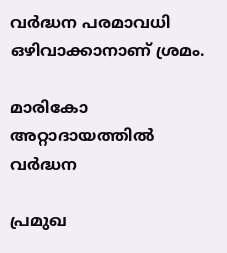വര്‍ദ്ധന പരമാവധി ഒഴിവാക്കാനാണ് ശ്രമം.

മാരികോ അറ്റാദായത്തില്‍ വര്‍ദ്ധന

പ്രമുഖ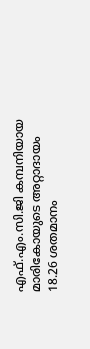എഫ്.എം.സി.ജി കമ്പനിയായ മാരികോയുടെ അറ്റാദായം 18.26 ശതമാനം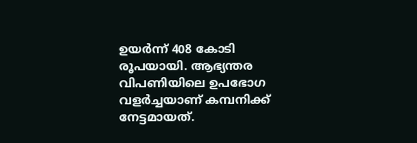ഉയര്‍ന്ന് 408 കോടി രൂപയായി. ആഭ്യന്തര വിപണിയിലെ ഉപഭോഗ വളര്‍ച്ചയാണ് കമ്പനിക്ക് നേട്ടമായത്.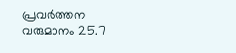പ്രവര്‍ത്തന വരുമാനം 25.7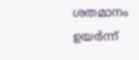ശതമാനം ഉയര്‍ന്ന്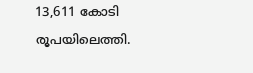13,611 കോടി രൂപയിലെത്തി.